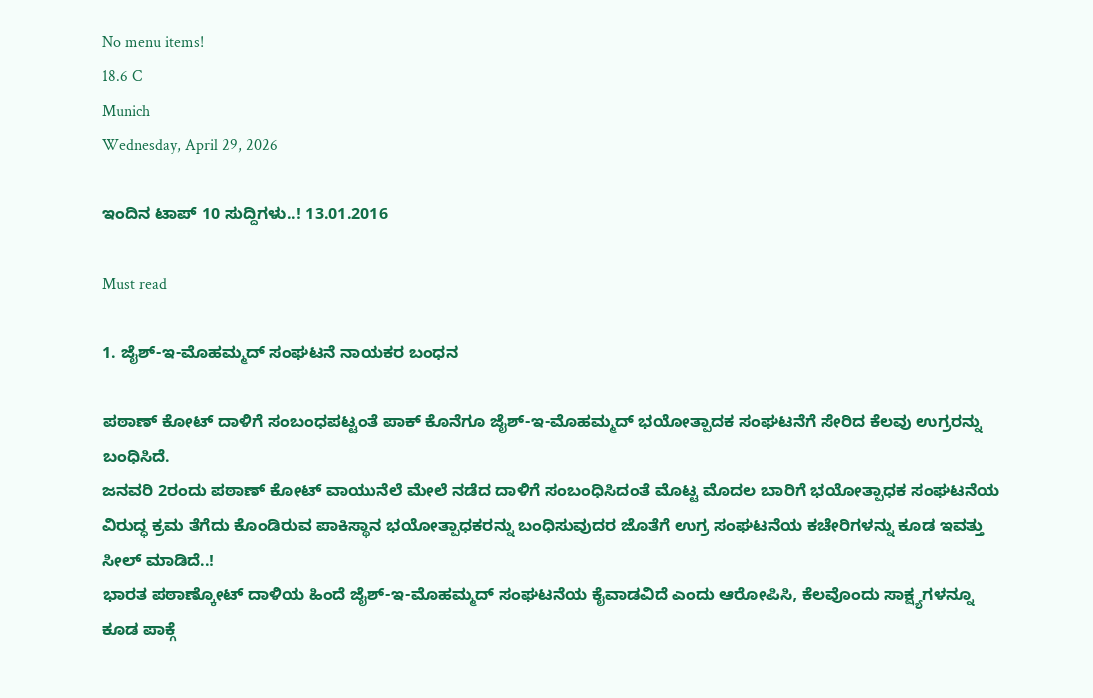No menu items!
18.6 C
Munich
Wednesday, April 29, 2026

ಇಂದಿನ ಟಾಪ್ 10 ಸುದ್ದಿಗಳು..! 13.01.2016

Must read

1. ಜೈಶ್-ಇ-ಮೊಹಮ್ಮದ್ ಸಂಘಟನೆ ನಾಯಕರ ಬಂಧನ

ಪಠಾಣ್ ಕೋಟ್ ದಾಳಿಗೆ ಸಂಬಂಧಪಟ್ಟಂತೆ ಪಾಕ್ ಕೊನೆಗೂ ಜೈಶ್-ಇ-ಮೊಹಮ್ಮದ್ ಭಯೋತ್ಪಾದಕ ಸಂಘಟನೆಗೆ ಸೇರಿದ ಕೆಲವು ಉಗ್ರರನ್ನು ಬಂಧಿಸಿದೆ.
ಜನವರಿ 2ರಂದು ಪಠಾಣ್ ಕೋಟ್ ವಾಯುನೆಲೆ ಮೇಲೆ ನಡೆದ ದಾಳಿಗೆ ಸಂಬಂಧಿಸಿದಂತೆ ಮೊಟ್ಟ ಮೊದಲ ಬಾರಿಗೆ ಭಯೋತ್ಪಾಧಕ ಸಂಘಟನೆಯ ವಿರುದ್ಧ ಕ್ರಮ ತೆಗೆದು ಕೊಂಡಿರುವ ಪಾಕಿಸ್ಥಾನ ಭಯೋತ್ಪಾಧಕರನ್ನು ಬಂಧಿಸುವುದರ ಜೊತೆಗೆ ಉಗ್ರ ಸಂಘಟನೆಯ ಕಚೇರಿಗಳನ್ನು ಕೂಡ ಇವತ್ತು ಸೀಲ್ ಮಾಡಿದೆ..!
ಭಾರತ ಪಠಾಣ್ಕೋಟ್ ದಾಳಿಯ ಹಿಂದೆ ಜೈಶ್-ಇ-ಮೊಹಮ್ಮದ್ ಸಂಘಟನೆಯ ಕೈವಾಡವಿದೆ ಎಂದು ಆರೋಪಿಸಿ, ಕೆಲವೊಂದು ಸಾಕ್ಷ್ಯಗಳನ್ನೂ ಕೂಡ ಪಾಕ್ಗೆ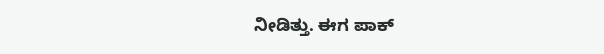ನೀಡಿತ್ತು. ಈಗ ಪಾಕ್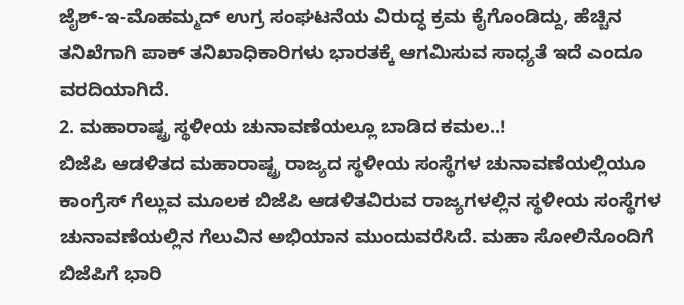ಜೈಶ್-ಇ-ಮೊಹಮ್ಮದ್ ಉಗ್ರ ಸಂಘಟನೆಯ ವಿರುದ್ಧ ಕ್ರಮ ಕೈಗೊಂಡಿದ್ದು, ಹೆಚ್ಚಿನ ತನಿಖೆಗಾಗಿ ಪಾಕ್ ತನಿಖಾಧಿಕಾರಿಗಳು ಭಾರತಕ್ಕೆ ಆಗಮಿಸುವ ಸಾಧ್ಯತೆ ಇದೆ ಎಂದೂ ವರದಿಯಾಗಿದೆ.
2. ಮಹಾರಾಷ್ಟ್ರ ಸ್ಥಳೀಯ ಚುನಾವಣೆಯಲ್ಲೂ ಬಾಡಿದ ಕಮಲ..!
ಬಿಜೆಪಿ ಆಡಳಿತದ ಮಹಾರಾಷ್ಟ್ರ ರಾಜ್ಯದ ಸ್ಥಳೀಯ ಸಂಸ್ಥೆಗಳ ಚುನಾವಣೆಯಲ್ಲಿಯೂ ಕಾಂಗ್ರೆಸ್ ಗೆಲ್ಲುವ ಮೂಲಕ ಬಿಜೆಪಿ ಆಡಳಿತವಿರುವ ರಾಜ್ಯಗಳಲ್ಲಿನ ಸ್ಥಳೀಯ ಸಂಸ್ಥೆಗಳ ಚುನಾವಣೆಯಲ್ಲಿನ ಗೆಲುವಿನ ಅಭಿಯಾನ ಮುಂದುವರೆಸಿದೆ. ಮಹಾ ಸೋಲಿನೊಂದಿಗೆ ಬಿಜೆಪಿಗೆ ಭಾರಿ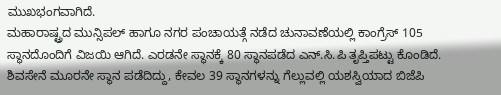ಮುಖಭಂಗವಾಗಿದೆ.
ಮಹಾರಾಷ್ಟ್ರದ ಮುನ್ಸಿಪಲ್ ಹಾಗೂ ನಗರ ಪಂಚಾಯತ್ಗೆ ನಡೆದ ಚುನಾವಣೆಯಲ್ಲಿ ಕಾಂಗ್ರೆಸ್ 105 ಸ್ಥಾನದೊಂದಿಗೆ ವಿಜಯಿ ಆಗಿದೆ. ಎರಡನೇ ಸ್ಥಾನಕ್ಕೆ 80 ಸ್ಥಾನಪಡೆದ ಎನ್.ಸಿ.ಪಿ ತೃಪ್ತಿಪಟ್ಟು ಕೊಂಡಿದೆ. ಶಿವಸೇನೆ ಮೂರನೇ ಸ್ಥಾನ ಪಡೆದಿದ್ದು, ಕೇವಲ 39 ಸ್ಥಾನಗಳನ್ನು ಗೆಲ್ಲುವಲ್ಲಿ ಯಶಸ್ವಿಯಾದ ಬಿಜೆಪಿ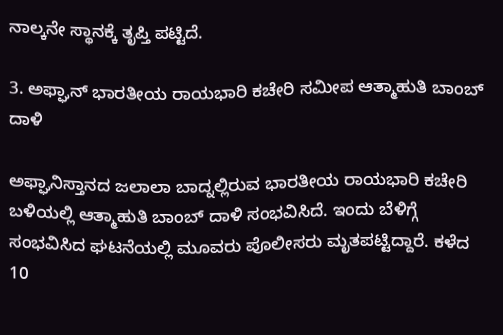ನಾಲ್ಕನೇ ಸ್ಥಾನಕ್ಕೆ ತೃಪ್ತಿ ಪಟ್ಟಿದೆ.

3. ಅಫ್ಘಾನ್ ಭಾರತೀಯ ರಾಯಭಾರಿ ಕಚೇರಿ ಸಮೀಪ ಆತ್ಮಾಹುತಿ ಬಾಂಬ್ ದಾಳಿ

ಅಫ್ಘಾನಿಸ್ತಾನದ ಜಲಾಲಾ ಬಾದ್ನಲ್ಲಿರುವ ಭಾರತೀಯ ರಾಯಭಾರಿ ಕಚೇರಿ ಬಳಿಯಲ್ಲಿ ಆತ್ಮಾಹುತಿ ಬಾಂಬ್ ದಾಳಿ ಸಂಭವಿಸಿದೆ. ಇಂದು ಬೆಳಿಗ್ಗೆ ಸಂಭವಿಸಿದ ಘಟನೆಯಲ್ಲಿ ಮೂವರು ಪೊಲೀಸರು ಮೃತಪಟ್ಟಿದ್ದಾರೆ. ಕಳೆದ 10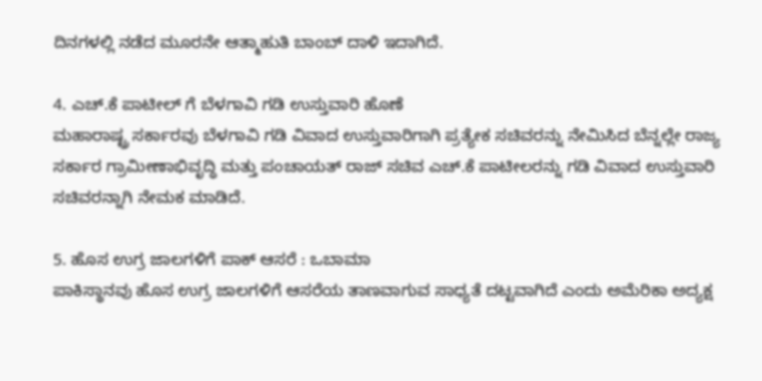ದಿನಗಳಲ್ಲಿ ನಡೆದ ಮೂರನೇ ಆತ್ಮಾಹುತಿ ಬಾಂಬ್ ದಾಳಿ ಇದಾಗಿದೆ.

4. ಎಚ್.ಕೆ ಪಾಟೀಲ್ ಗೆ ಬೆಳಗಾವಿ ಗಡಿ ಉಸ್ತುವಾರಿ ಹೊಣೆ
ಮಹಾರಾಷ್ಟ್ರ ಸರ್ಕಾರವು ಬೆಳಗಾವಿ ಗಡಿ ವಿವಾದ ಉಸ್ತುವಾರಿಗಾಗಿ ಪ್ರತ್ಯೇಕ ಸಚಿವರನ್ನು ನೇಮಿಸಿದ ಬೆನ್ನಲ್ಲೇ ರಾಜ್ಯ ಸರ್ಕಾರ ಗ್ರಾಮೀಣಾಭಿವೃದ್ಧಿ ಮತ್ತು ಪಂಚಾಯತ್ ರಾಜ್ ಸಚಿವ ಎಚ್.ಕೆ ಪಾಟೀಲರನ್ನು ಗಡಿ ವಿವಾದ ಉಸ್ತುವಾರಿ ಸಚಿವರನ್ನಾಗಿ ನೇಮಕ ಮಾಡಿದೆ.

5. ಹೊಸ ಉಗ್ರ ಜಾಲಗಳಿಗೆ ಪಾಕ್ ಆಸರೆ : ಒಬಾಮಾ
ಪಾಕಿಸ್ಥಾನವು ಹೊಸ ಉಗ್ರ ಜಾಲಗಳಿಗೆ ಆಸರೆಯ ತಾಣವಾಗುವ ಸಾಧ್ಯತೆ ದಟ್ಟವಾಗಿದೆ ಎಂದು ಅಮೆರಿಕಾ ಅದ್ಯಕ್ಷ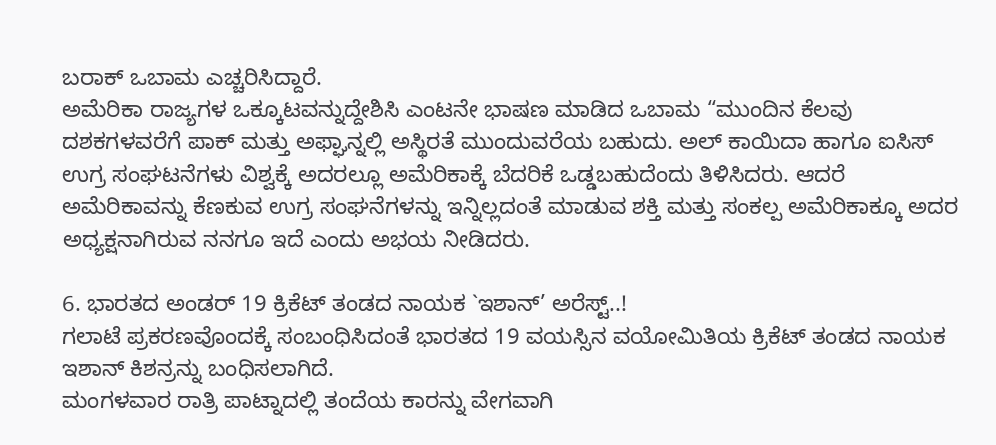ಬರಾಕ್ ಒಬಾಮ ಎಚ್ಚರಿಸಿದ್ದಾರೆ.
ಅಮೆರಿಕಾ ರಾಜ್ಯಗಳ ಒಕ್ಕೂಟವನ್ನುದ್ದೇಶಿಸಿ ಎಂಟನೇ ಭಾಷಣ ಮಾಡಿದ ಒಬಾಮ “ಮುಂದಿನ ಕೆಲವು ದಶಕಗಳವರೆಗೆ ಪಾಕ್ ಮತ್ತು ಅಫ್ಘಾನ್ನಲ್ಲಿ ಅಸ್ಥಿರತೆ ಮುಂದುವರೆಯ ಬಹುದು. ಅಲ್ ಕಾಯಿದಾ ಹಾಗೂ ಐಸಿಸ್ ಉಗ್ರ ಸಂಘಟನೆಗಳು ವಿಶ್ವಕ್ಕೆ ಅದರಲ್ಲೂ ಅಮೆರಿಕಾಕ್ಕೆ ಬೆದರಿಕೆ ಒಡ್ಡಬಹುದೆಂದು ತಿಳಿಸಿದರು. ಆದರೆ ಅಮೆರಿಕಾವನ್ನು ಕೆಣಕುವ ಉಗ್ರ ಸಂಘನೆಗಳನ್ನು ಇನ್ನಿಲ್ಲದಂತೆ ಮಾಡುವ ಶಕ್ತಿ ಮತ್ತು ಸಂಕಲ್ಪ ಅಮೆರಿಕಾಕ್ಕೂ ಅದರ ಅಧ್ಯಕ್ಷನಾಗಿರುವ ನನಗೂ ಇದೆ ಎಂದು ಅಭಯ ನೀಡಿದರು.

6. ಭಾರತದ ಅಂಡರ್ 19 ಕ್ರಿಕೆಟ್ ತಂಡದ ನಾಯಕ `ಇಶಾನ್’ ಅರೆಸ್ಟ್..!
ಗಲಾಟೆ ಪ್ರಕರಣವೊಂದಕ್ಕೆ ಸಂಬಂಧಿಸಿದಂತೆ ಭಾರತದ 19 ವಯಸ್ಸಿನ ವಯೋಮಿತಿಯ ಕ್ರಿಕೆಟ್ ತಂಡದ ನಾಯಕ ಇಶಾನ್ ಕಿಶನ್ರನ್ನು ಬಂಧಿಸಲಾಗಿದೆ.
ಮಂಗಳವಾರ ರಾತ್ರಿ ಪಾಟ್ನಾದಲ್ಲಿ ತಂದೆಯ ಕಾರನ್ನು ವೇಗವಾಗಿ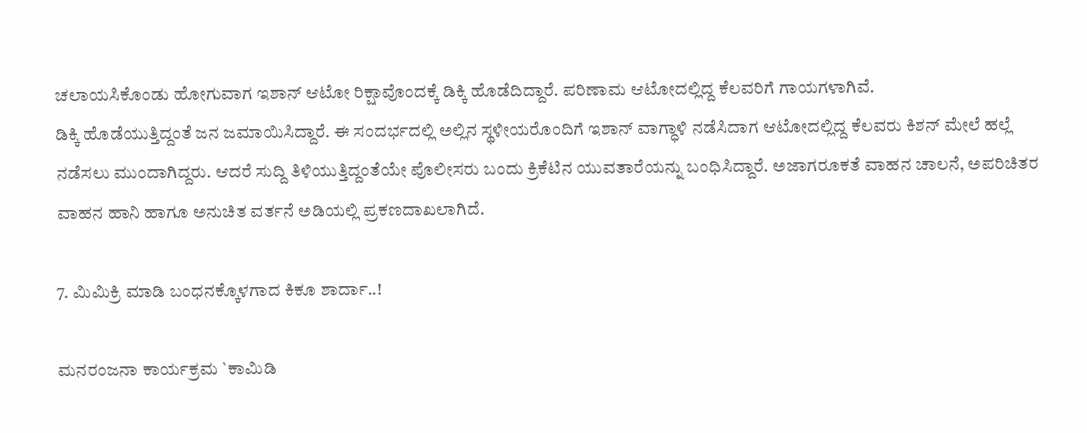ಚಲಾಯಸಿಕೊಂಡು ಹೋಗುವಾಗ ಇಶಾನ್ ಆಟೋ ರಿಕ್ಷಾವೊಂದಕ್ಕೆ ಡಿಕ್ಕಿ ಹೊಡೆದಿದ್ದಾರೆ. ಪರಿಣಾಮ ಆಟೋದಲ್ಲಿದ್ದ ಕೆಲವರಿಗೆ ಗಾಯಗಳಾಗಿವೆ.
ಡಿಕ್ಕಿ ಹೊಡೆಯುತ್ತಿದ್ದಂತೆ ಜನ ಜಮಾಯಿಸಿದ್ದಾರೆ. ಈ ಸಂದರ್ಭದಲ್ಲಿ ಅಲ್ಲಿನ ಸ್ಥಳೀಯರೊಂದಿಗೆ ಇಶಾನ್ ವಾಗ್ಧಾಳಿ ನಡೆಸಿದಾಗ ಆಟೋದಲ್ಲಿದ್ದ ಕೆಲವರು ಕಿಶನ್ ಮೇಲೆ ಹಲ್ಲೆ ನಡೆಸಲು ಮುಂದಾಗಿದ್ದರು. ಆದರೆ ಸುದ್ದಿ ತಿಳಿಯುತ್ತಿದ್ದಂತೆಯೇ ಪೊಲೀಸರು ಬಂದು ಕ್ರಿಕೆಟಿನ ಯುವತಾರೆಯನ್ನು ಬಂಧಿಸಿದ್ದಾರೆ. ಅಜಾಗರೂಕತೆ ವಾಹನ ಚಾಲನೆ, ಅಪರಿಚಿತರ ವಾಹನ ಹಾನಿ ಹಾಗೂ ಅನುಚಿತ ವರ್ತನೆ ಅಡಿಯಲ್ಲಿ ಪ್ರಕಣದಾಖಲಾಗಿದೆ.

7. ಮಿಮಿಕ್ರಿ ಮಾಡಿ ಬಂಧನಕ್ಕೊಳಗಾದ ಕಿಕೂ ಶಾರ್ದಾ..!

ಮನರಂಜನಾ ಕಾರ್ಯಕ್ರಮ `ಕಾಮಿಡಿ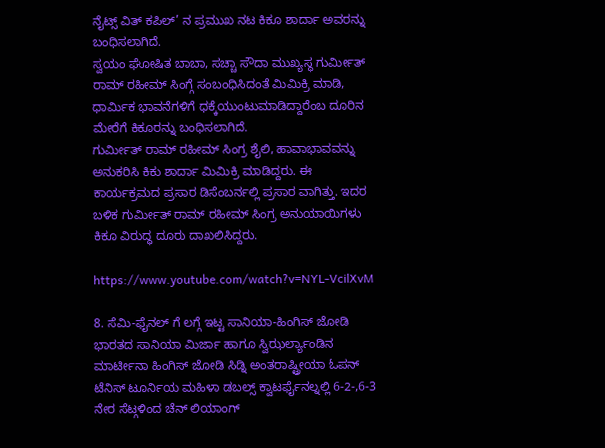ನೈಟ್ಸ್ ವಿತ್ ಕಪಿಲ್’ ನ ಪ್ರಮುಖ ನಟ ಕಿಕೂ ಶಾರ್ದಾ ಅವರನ್ನು ಬಂಧಿಸಲಾಗಿದೆ.
ಸ್ವಯಂ ಘೋಷಿತ ಬಾಬಾ, ಸಚ್ಚಾ ಸೌದಾ ಮುಖ್ಯಸ್ಥ ಗುರ್ಮೀತ್ ರಾಮ್ ರಹೀಮ್ ಸಿಂಗ್ಗೆ ಸಂಬಂಧಿಸಿದಂತೆ ಮಿಮಿಕ್ರಿ ಮಾಡಿ, ಧಾರ್ಮಿಕ ಭಾವನೆಗಳಿಗೆ ಧಕ್ಕೆಯುಂಟುಮಾಡಿದ್ದಾರೆಂಬ ದೂರಿನ ಮೇರೆಗೆ ಕಿಕೂರನ್ನು ಬಂಧಿಸಲಾಗಿದೆ.
ಗುರ್ಮೀತ್ ರಾಮ್ ರಹೀಮ್ ಸಿಂಗ್ರ ಶೈಲಿ, ಹಾವಾಭಾವವನ್ನು ಅನುಕರಿಸಿ ಕಿಕು ಶಾರ್ದಾ ಮಿಮಿಕ್ರಿ ಮಾಡಿದ್ದರು. ಈ ಕಾರ್ಯಕ್ರಮದ ಪ್ರಸಾರ ಡಿಸೆಂಬರ್ನಲ್ಲಿ ಪ್ರಸಾರ ವಾಗಿತ್ತು. ಇದರ ಬಳಿಕ ಗುರ್ಮೀತ್ ರಾಮ್ ರಹೀಮ್ ಸಿಂಗ್ರ ಅನುಯಾಯಿಗಳು ಕಿಕೂ ವಿರುದ್ಧ ದೂರು ದಾಖಲಿಸಿದ್ದರು.

https://www.youtube.com/watch?v=NYL-VcilXvM

8. ಸೆಮಿ-ಫೈನಲ್ ಗೆ ಲಗ್ಗೆ ಇಟ್ಟ ಸಾನಿಯಾ-ಹಿಂಗಿಸ್ ಜೋಡಿ
ಭಾರತದ ಸಾನಿಯಾ ಮಿರ್ಜಾ ಹಾಗೂ ಸ್ವಿಝರ್ಲ್ಯಾಂಡಿನ ಮಾರ್ಟೀನಾ ಹಿಂಗಿಸ್ ಜೋಡಿ ಸಿಡ್ನಿ ಅಂತರಾಷ್ಟ್ರೀಯಾ ಓಪನ್ ಟೆನಿಸ್ ಟೂರ್ನಿಯ ಮಹಿಳಾ ಡಬಲ್ಸ್ ಕ್ವಾಟರ್ಫೈನಲ್ನಲ್ಲಿ 6-2-,6-3 ನೇರ ಸೆಟ್ಗಳಿಂದ ಚೆನ್ ಲಿಯಾಂಗ್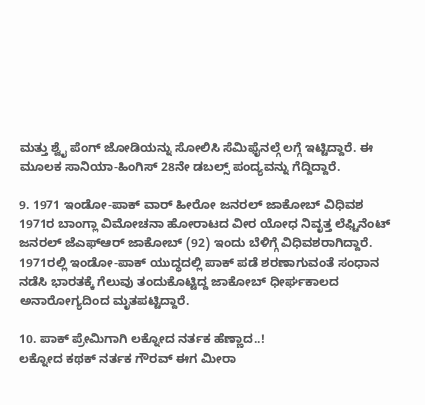ಮತ್ತು ಶ್ವೈ ಪೆಂಗ್ ಜೋಡಿಯನ್ನು ಸೋಲಿಸಿ ಸೆಮಿಫೈನಲ್ಗೆ ಲಗ್ಗೆ ಇಟ್ಟಿದ್ದಾರೆ. ಈ ಮೂಲಕ ಸಾನಿಯಾ-ಹಿಂಗಿಸ್ 28ನೇ ಡಬಲ್ಸ್ ಪಂದ್ಯವನ್ನು ಗೆದ್ದಿದ್ದಾರೆ.

9. 1971 ಇಂಡೋ-ಪಾಕ್ ವಾರ್ ಹೀರೋ ಜನರಲ್ ಜಾಕೋಬ್ ವಿಧಿವಶ
1971ರ ಬಾಂಗ್ಲಾ ವಿಮೋಚನಾ ಹೋರಾಟದ ವೀರ ಯೋಧ ನಿವೃತ್ತ ಲೆಫ್ಟಿನೆಂಟ್ ಜನರಲ್ ಜೆಎಫ್ಆರ್ ಜಾಕೋಬ್ (92) ಇಂದು ಬೆಳಿಗ್ಗೆ ವಿಧಿವಶರಾಗಿದ್ದಾರೆ.
1971ರಲ್ಲಿ ಇಂಡೋ-ಪಾಕ್ ಯುದ್ಧದಲ್ಲಿ ಪಾಕ್ ಪಡೆ ಶರಣಾಗುವಂತೆ ಸಂಧಾನ ನಡೆಸಿ ಭಾರತಕ್ಕೆ ಗೆಲುವು ತಂದುಕೊಟ್ಟಿದ್ದ ಜಾಕೋಬ್ ಧೀರ್ಘಕಾಲದ ಅನಾರೋಗ್ಯದಿಂದ ಮೃತಪಟ್ಟಿದ್ದಾರೆ.

10. ಪಾಕ್ ಪ್ರೇಮಿಗಾಗಿ ಲಕ್ನೋದ ನರ್ತಕ ಹೆಣ್ಣಾದ..!
ಲಕ್ನೋದ ಕಥಕ್ ನರ್ತಕ ಗೌರವ್ ಈಗ ಮೀರಾ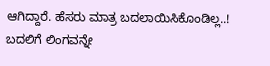ಆಗಿದ್ದಾರೆ. ಹೆಸರು ಮಾತ್ರ ಬದಲಾಯಿಸಿಕೊಂಡಿಲ್ಲ..! ಬದಲಿಗೆ ಲಿಂಗವನ್ನೇ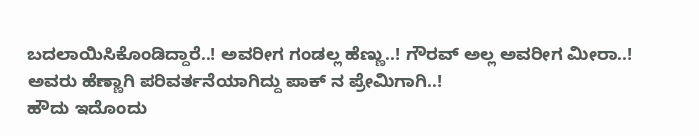ಬದಲಾಯಿಸಿಕೊಂಡಿದ್ದಾರೆ..! ಅವರೀಗ ಗಂಡಲ್ಲ ಹೆಣ್ಣು..! ಗೌರವ್ ಅಲ್ಲ ಅವರೀಗ ಮೀರಾ..! ಅವರು ಹೆಣ್ಣಾಗಿ ಪರಿವರ್ತನೆಯಾಗಿದ್ದು ಪಾಕ್ ನ ಪ್ರೇಮಿಗಾಗಿ..!
ಹೌದು ಇದೊಂದು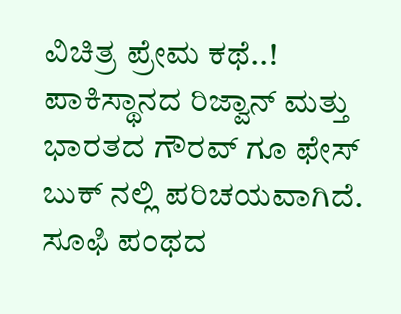ವಿಚಿತ್ರ ಪ್ರೇಮ ಕಥೆ..! ಪಾಕಿಸ್ಥಾನದ ರಿಜ್ವಾನ್ ಮತ್ತು ಭಾರತದ ಗೌರವ್ ಗೂ ಫೇಸ್ ಬುಕ್ ನಲ್ಲಿ ಪರಿಚಯವಾಗಿದೆ. ಸೂಫಿ ಪಂಥದ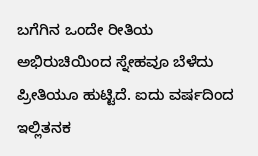ಬಗೆಗಿನ ಒಂದೇ ರೀತಿಯ ಅಭಿರುಚಿಯಿಂದ ಸ್ನೇಹವೂ ಬೆಳೆದು ಪ್ರೀತಿಯೂ ಹುಟ್ಟಿದೆ. ಐದು ವರ್ಷದಿಂದ ಇಲ್ಲಿತನಕ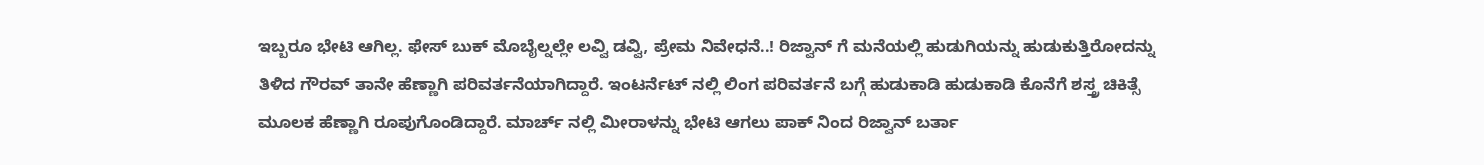ಇಬ್ಬರೂ ಭೇಟಿ ಆಗಿಲ್ಲ. ಫೇಸ್ ಬುಕ್ ಮೊಬೈಲ್ನಲ್ಲೇ ಲವ್ವಿ ಡವ್ವಿ, ಪ್ರೇಮ ನಿವೇಧನೆ..! ರಿಜ್ವಾನ್ ಗೆ ಮನೆಯಲ್ಲಿ ಹುಡುಗಿಯನ್ನು ಹುಡುಕುತ್ತಿರೋದನ್ನು ತಿಳಿದ ಗೌರವ್ ತಾನೇ ಹೆಣ್ಣಾಗಿ ಪರಿವರ್ತನೆಯಾಗಿದ್ದಾರೆ. ಇಂಟರ್ನೆಟ್ ನಲ್ಲಿ ಲಿಂಗ ಪರಿವರ್ತನೆ ಬಗ್ಗೆ ಹುಡುಕಾಡಿ ಹುಡುಕಾಡಿ ಕೊನೆಗೆ ಶಸ್ತ್ರ ಚಿಕಿತ್ಸೆ ಮೂಲಕ ಹೆಣ್ಣಾಗಿ ರೂಪುಗೊಂಡಿದ್ದಾರೆ. ಮಾರ್ಚ್ ನಲ್ಲಿ ಮೀರಾಳನ್ನು ಭೇಟಿ ಆಗಲು ಪಾಕ್ ನಿಂದ ರಿಜ್ವಾನ್ ಬರ್ತಾ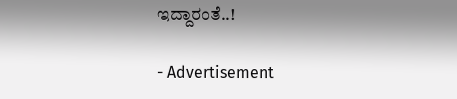ಇದ್ದಾರಂತೆ..!

- Advertisement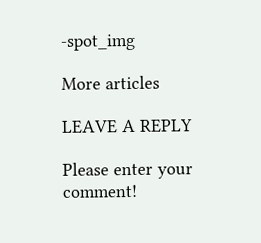-spot_img

More articles

LEAVE A REPLY

Please enter your comment!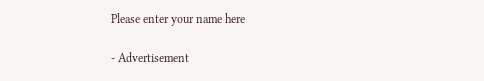Please enter your name here

- Advertisement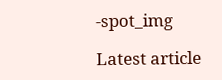-spot_img

Latest article